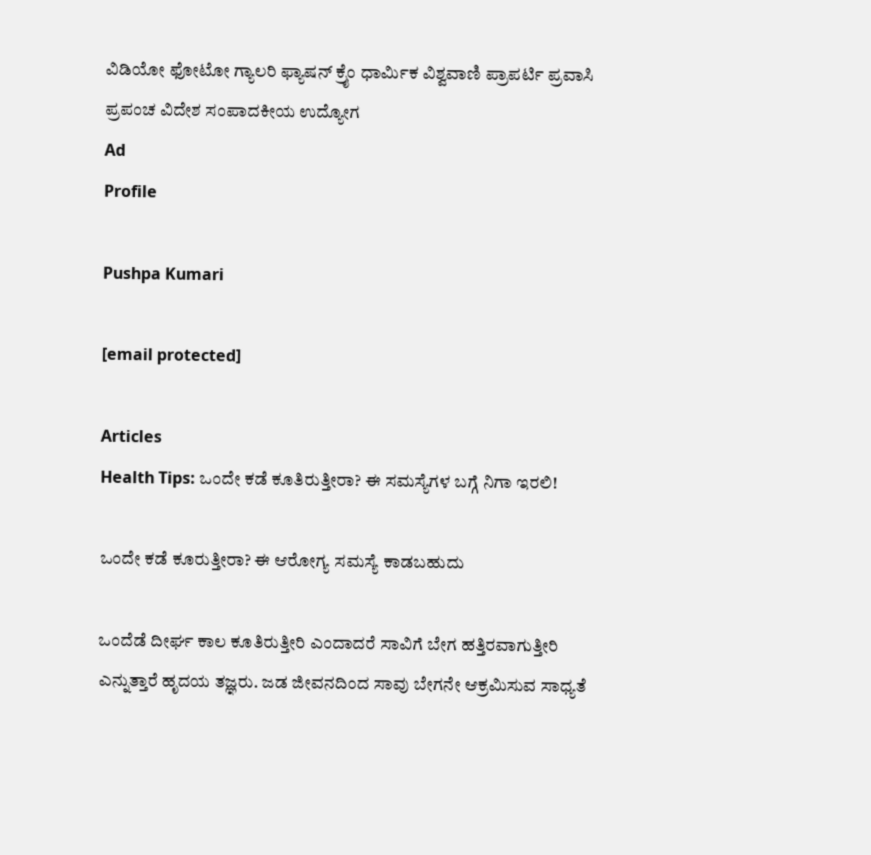ವಿಡಿಯೋ ಫೋಟೋ ಗ್ಯಾಲರಿ ಫ್ಯಾಷನ್ ಕ್ರೈಂ ಧಾರ್ಮಿಕ ವಿಶ್ವವಾಣಿ ಪ್ರಾಪರ್ಟಿ ಪ್ರವಾಸಿ ಪ್ರಪಂಚ ವಿದೇಶ ಸಂಪಾದಕೀಯ ಉದ್ಯೋಗ
Ad
Profile

Pushpa Kumari

[email protected]

Articles
Health Tips: ಒಂದೇ ಕಡೆ ಕೂತಿರುತ್ತೀರಾ? ಈ ಸಮಸ್ಯೆಗಳ ಬಗ್ಗೆ ನಿಗಾ ಇರಲಿ!

ಒಂದೇ ಕಡೆ ಕೂರುತ್ತೀರಾ? ಈ ಆರೋಗ್ಯ ಸಮಸ್ಯೆ ಕಾಡಬಹುದು

ಒಂದೆಡೆ ದೀರ್ಘ ಕಾಲ ಕೂತಿರುತ್ತೀರಿ ಎಂದಾದರೆ ಸಾವಿಗೆ ಬೇಗ ಹತ್ತಿರವಾಗುತ್ತೀರಿ ಎನ್ನುತ್ತಾರೆ ಹೃದಯ ತಜ್ಞರು. ಜಡ ಜೀವನದಿಂದ ಸಾವು ಬೇಗನೇ ಆಕ್ರಮಿಸುವ ಸಾಧ್ಯತೆ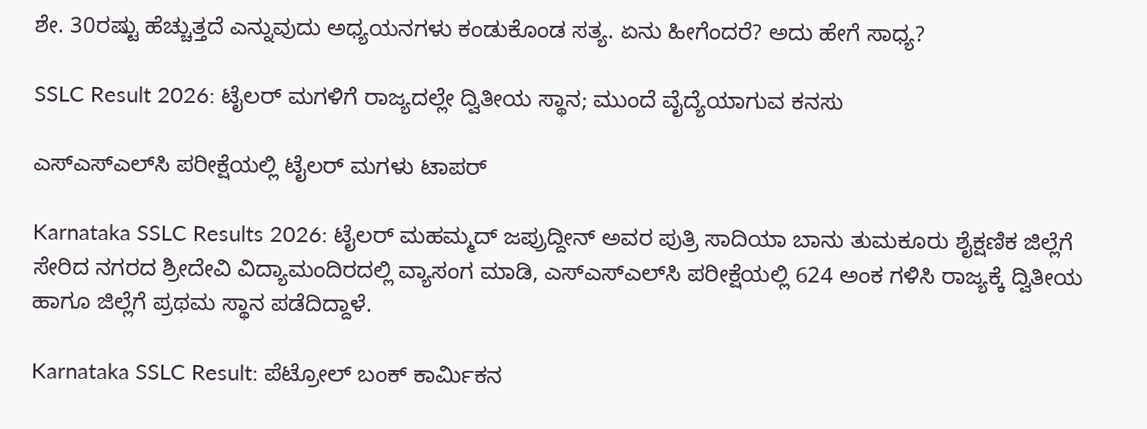ಶೇ. 30ರಷ್ಟು ಹೆಚ್ಚುತ್ತದೆ ಎನ್ನುವುದು ಅಧ್ಯಯನಗಳು ಕಂಡುಕೊಂಡ ಸತ್ಯ. ಏನು ಹೀಗೆಂದರೆ? ಅದು ಹೇಗೆ ಸಾಧ್ಯ?

SSLC Result 2026: ಟೈಲರ್‌ ಮಗಳಿಗೆ ರಾಜ್ಯದಲ್ಲೇ ದ್ವಿತೀಯ ಸ್ಥಾನ; ಮುಂದೆ ವೈದ್ಯೆಯಾಗುವ ಕನಸು

ಎಸ್‌ಎಸ್‌ಎಲ್‌ಸಿ ಪರೀಕ್ಷೆಯಲ್ಲಿ ಟೈಲರ್ ಮಗಳು ಟಾಪರ್‌

Karnataka SSLC Results 2026: ಟೈಲರ್ ಮಹಮ್ಮದ್ ಜಪ್ರುದ್ದೀನ್ ಅವರ ಪುತ್ರಿ ಸಾದಿಯಾ ಬಾನು ತುಮಕೂರು ಶೈಕ್ಷಣಿಕ ಜಿಲ್ಲೆಗೆ ಸೇರಿದ ನಗರದ ಶ್ರೀದೇವಿ ವಿದ್ಯಾಮಂದಿರದಲ್ಲಿ ವ್ಯಾಸಂಗ ಮಾಡಿ, ಎಸ್‌ಎಸ್‌ಎಲ್‌ಸಿ ಪರೀಕ್ಷೆಯಲ್ಲಿ 624 ಅಂಕ ಗಳಿಸಿ ರಾಜ್ಯಕ್ಕೆ ದ್ವಿತೀಯ ಹಾಗೂ ಜಿಲ್ಲೆಗೆ ಪ್ರಥಮ ಸ್ಥಾನ ಪಡೆದಿದ್ದಾಳೆ.

Karnataka SSLC Result: ಪೆಟ್ರೋಲ್ ಬಂಕ್ ಕಾರ್ಮಿಕನ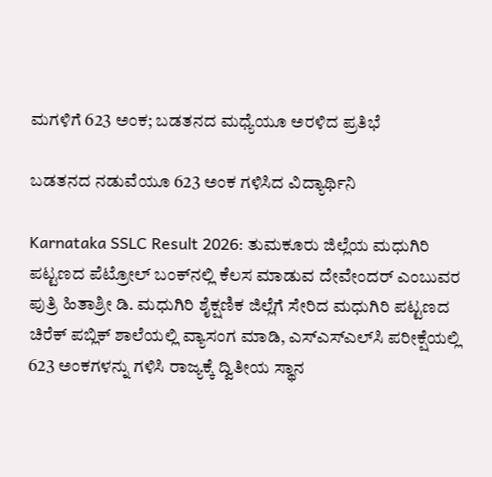ಮಗಳಿಗೆ 623 ಅಂಕ; ಬಡತನದ ಮಧ್ಯೆಯೂ ಅರಳಿದ ಪ್ರತಿಭೆ

ಬಡತನದ ನಡುವೆಯೂ 623 ಅಂಕ ಗಳಿಸಿದ ವಿದ್ಯಾರ್ಥಿನಿ

Karnataka SSLC Result 2026: ತುಮಕೂರು ಜಿಲ್ಲೆಯ ಮಧುಗಿರಿ ಪಟ್ಟಣದ ಪೆಟ್ರೋಲ್ ಬಂಕ್‌ನಲ್ಲಿ ಕೆಲಸ ಮಾಡುವ ದೇವೇಂದರ್ ಎಂಬುವರ ಪುತ್ರಿ ಹಿತಾಶ್ರೀ ಡಿ. ಮಧುಗಿರಿ ಶೈಕ್ಷಣಿಕ ಜಿಲ್ಲೆಗೆ ಸೇರಿದ ಮಧುಗಿರಿ ಪಟ್ಟಣದ ಚಿರೆಕ್ ಪಬ್ಲಿಕ್ ಶಾಲೆಯಲ್ಲಿ ವ್ಯಾಸಂಗ ಮಾಡಿ, ಎಸ್‌ಎಸ್‌ಎಲ್‌ಸಿ ಪರೀಕ್ಷೆಯಲ್ಲಿ 623 ಅಂಕಗಳನ್ನು ಗಳಿಸಿ ರಾಜ್ಯಕ್ಕೆ ದ್ವಿತೀಯ ಸ್ಥಾನ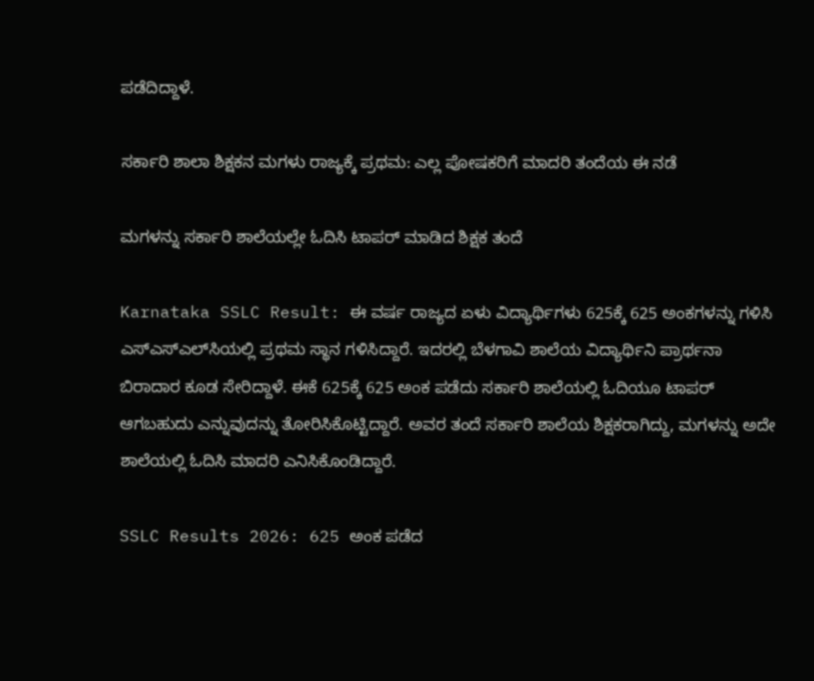ಪಡೆದಿದ್ದಾಳೆ.

ಸರ್ಕಾರಿ ಶಾಲಾ ಶಿಕ್ಷಕನ ಮಗಳು ರಾಜ್ಯಕ್ಕೆ ಪ್ರಥಮ: ಎಲ್ಲ ಪೋಷಕರಿಗೆ ಮಾದರಿ ತಂದೆಯ ಈ ನಡೆ

ಮಗಳನ್ನು ಸರ್ಕಾರಿ ಶಾಲೆಯಲ್ಲೇ ಓದಿಸಿ ಟಾಪರ್ ಮಾಡಿದ ಶಿಕ್ಷಕ ತಂದೆ

Karnataka SSLC Result: ಈ ವರ್ಷ ರಾಜ್ಯದ ಏಳು ವಿದ್ಯಾರ್ಥಿಗಳು 625ಕ್ಕೆ 625 ಅಂಕಗಳನ್ನು ಗಳಿಸಿ ಎಸ್‌ಎಸ್‌ಎಲ್‌ಸಿಯಲ್ಲಿ ಪ್ರಥಮ ಸ್ಥಾನ ಗಳಿಸಿದ್ದಾರೆ. ಇದರಲ್ಲಿ ಬೆಳಗಾವಿ ಶಾಲೆಯ ವಿದ್ಯಾರ್ಥಿನಿ ಪ್ರಾರ್ಥನಾ ಬಿರಾದಾರ ಕೂಡ ಸೇರಿದ್ದಾಳೆ. ಈಕೆ 625ಕ್ಕೆ 625 ಅಂಕ ಪಡೆದು ಸರ್ಕಾರಿ ಶಾಲೆಯಲ್ಲಿ ಓದಿಯೂ ಟಾಪರ್‌ ಆಗಬಹುದು ಎನ್ನುವುದನ್ನು ತೋರಿಸಿಕೊಟ್ಟಿದ್ದಾರೆ. ಅವರ ತಂದೆ ಸರ್ಕಾರಿ ಶಾಲೆಯ ಶಿಕ್ಷಕರಾಗಿದ್ದು, ಮಗಳನ್ನು ಅದೇ ಶಾಲೆಯಲ್ಲಿ ಓದಿಸಿ ಮಾದರಿ ಎನಿಸಿಕೊಂಡಿದ್ದಾರೆ.

SSLC Results 2026: 625 ಅಂಕ ಪಡೆದ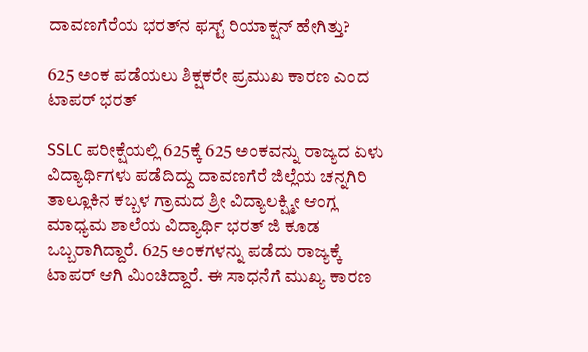ದಾವಣಗೆರೆಯ ಭರತ್‌ನ ಫಸ್ಟ್ ರಿಯಾಕ್ಷನ್ ಹೇಗಿತ್ತು?

625 ಅಂಕ ಪಡೆಯಲು ಶಿಕ್ಷಕರೇ ಪ್ರಮುಖ ಕಾರಣ ಎಂದ ಟಾಪರ್ ಭರತ್

SSLC ಪರೀಕ್ಷೆಯಲ್ಲಿ 625ಕ್ಕೆ 625 ಅಂಕವನ್ನು ರಾಜ್ಯದ ಏಳು ವಿದ್ಯಾರ್ಥಿಗಳು ಪಡೆದಿದ್ದು ದಾವಣಗೆರೆ ಜಿಲ್ಲೆಯ ಚನ್ನಗಿರಿ ತಾಲ್ಲೂಕಿನ ಕಬ್ಬಳ ಗ್ರಾಮದ ಶ್ರೀ ವಿದ್ಯಾಲಕ್ಷ್ಮೀ ಆಂಗ್ಲ ಮಾಧ್ಯಮ ಶಾಲೆಯ ವಿದ್ಯಾರ್ಥಿ ಭರತ್ ಜಿ ಕೂಡ ಒಬ್ಬರಾಗಿದ್ದಾರೆ. 625 ಅಂಕಗಳನ್ನು ಪಡೆದು ರಾಜ್ಯಕ್ಕೆ ಟಾಪರ್ ಆಗಿ ಮಿಂಚಿದ್ದಾರೆ. ಈ ಸಾಧನೆಗೆ ಮುಖ್ಯ ಕಾರಣ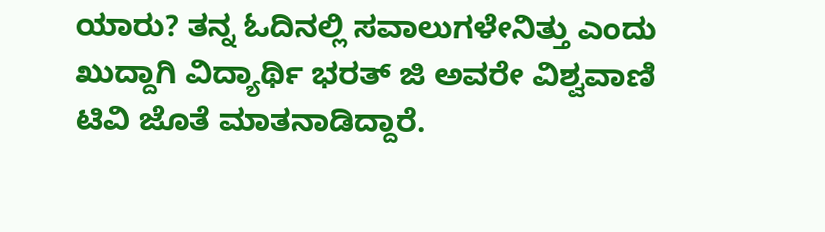ಯಾರು? ತನ್ನ ಓದಿನಲ್ಲಿ ಸವಾಲುಗಳೇನಿತ್ತು ಎಂದು ಖುದ್ದಾಗಿ ವಿದ್ಯಾರ್ಥಿ ಭರತ್ ಜಿ ಅವರೇ ವಿಶ್ವವಾಣಿ ಟಿವಿ ಜೊತೆ ಮಾತನಾಡಿದ್ದಾರೆ.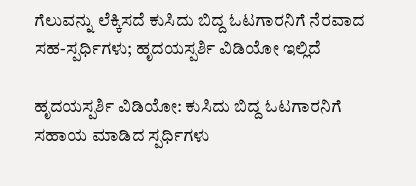ಗೆಲುವನ್ನು ಲೆಕ್ಕಿಸದೆ ಕುಸಿದು ಬಿದ್ದ ಓಟಗಾರನಿಗೆ ನೆರವಾದ ಸಹ-ಸ್ಪರ್ಧಿಗಳು; ಹೃದಯಸ್ಪರ್ಶಿ ವಿಡಿಯೋ ಇಲ್ಲಿದೆ

ಹೃದಯಸ್ಪರ್ಶಿ ವಿಡಿಯೋ: ಕುಸಿದು ಬಿದ್ದ ಓಟಗಾರನಿಗೆ ಸಹಾಯ ಮಾಡಿದ ಸ್ಪರ್ಧಿಗಳು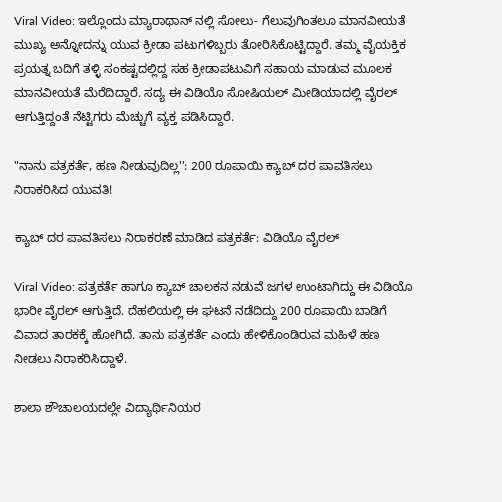Viral Video: ಇಲ್ಲೊಂದು ಮ್ಯಾರಾಥಾನ್ ನಲ್ಲಿ ಸೋಲು- ಗೆಲುವುಗಿಂತಲೂ ಮಾನವೀಯತೆ ಮುಖ್ಯ ಅನ್ನೋದನ್ನು ಯುವ ಕ್ರೀಡಾ ಪಟುಗಳಿಬ್ಬರು ತೋರಿಸಿಕೊಟ್ಟಿದ್ದಾರೆ‌. ತಮ್ಮ ವೈಯಕ್ತಿಕ ಪ್ರಯತ್ನ ಬದಿಗೆ ತಳ್ಳಿ ಸಂಕಷ್ಟದಲ್ಲಿದ್ದ ಸಹ ಕ್ರೀಡಾಪಟುವಿಗೆ ಸಹಾಯ ಮಾಡುವ ಮೂಲಕ ಮಾನವೀಯತೆ ಮೆರೆದಿದ್ದಾರೆ. ಸದ್ಯ ಈ ವಿಡಿಯೊ ಸೋಷಿಯಲ್ ಮೀಡಿಯಾದಲ್ಲಿ ವೈರಲ್ ಆಗುತ್ತಿದ್ದಂತೆ ನೆಟ್ಟಿಗರು ಮೆಚ್ಚುಗೆ ವ್ಯಕ್ತ ಪಡಿಸಿದ್ದಾರೆ.

"ನಾನು ಪತ್ರಕರ್ತೆ, ಹಣ ನೀಡುವುದಿಲ್ಲ'': 200 ರೂಪಾಯಿ ಕ್ಯಾಬ್ ದರ ಪಾವತಿಸಲು ನಿರಾಕರಿಸಿದ ಯುವತಿ!

ಕ್ಯಾಬ್ ದರ ಪಾವತಿಸಲು ನಿರಾಕರಣೆ ಮಾಡಿದ ಪತ್ರಕರ್ತೆ: ವಿಡಿಯೊ ವೈರಲ್

Viral Video: ಪತ್ರಕರ್ತೆ ಹಾಗೂ ಕ್ಯಾಬ್ ಚಾಲಕನ ನಡುವೆ ಜಗಳ ಉಂಟಾಗಿದ್ದು ಈ ವಿಡಿಯೊ ಭಾರೀ ವೈರಲ್ ಆಗುತ್ತಿದೆ. ದೆಹಲಿಯಲ್ಲಿ ಈ ಘಟನೆ ನಡೆದಿದ್ದು 200 ರೂಪಾಯಿ ಬಾಡಿಗೆ ವಿವಾದ ತಾರಕಕ್ಕೆ ಹೋಗಿದೆ. ತಾನು ಪತ್ರಕರ್ತೆ ಎಂದು ಹೇಳಿಕೊಂಡಿರುವ ಮಹಿಳೆ ಹಣ ನೀಡಲು ನಿರಾಕರಿಸಿದ್ದಾಳೆ.

ಶಾಲಾ ಶೌಚಾಲಯದಲ್ಲೇ ವಿದ್ಯಾರ್ಥಿನಿಯರ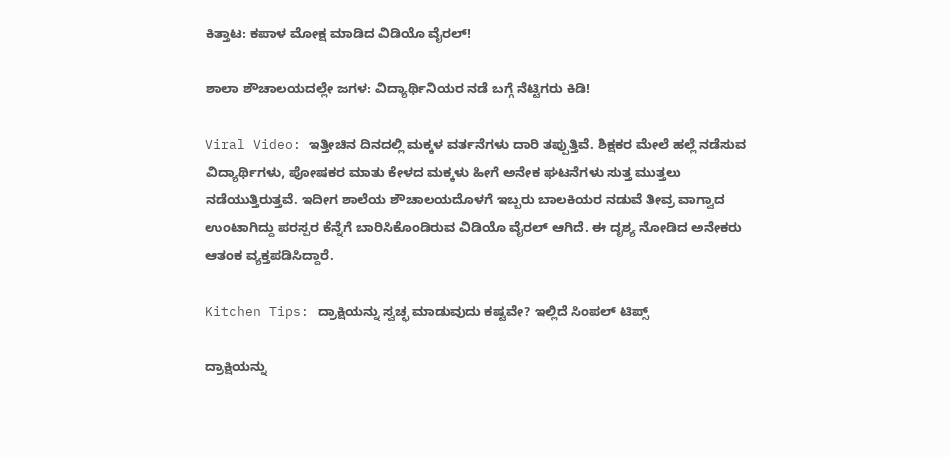ಕಿತ್ತಾಟ: ಕಪಾಳ ಮೋಕ್ಷ ಮಾಡಿದ ವಿಡಿಯೊ ವೈರಲ್!

ಶಾಲಾ ಶೌಚಾಲಯದಲ್ಲೇ ಜಗಳ: ವಿದ್ಯಾರ್ಥಿನಿಯರ ನಡೆ ಬಗ್ಗೆ ನೆಟ್ಟಿಗರು ಕಿಡಿ!

Viral Video: ಇತ್ತೀಚಿನ ದಿನದಲ್ಲಿ ಮಕ್ಕಳ ವರ್ತನೆಗಳು ದಾರಿ ತಪ್ಪುತ್ತಿವೆ. ಶಿಕ್ಷಕರ ಮೇಲೆ ಹಲ್ಲೆ ನಡೆಸುವ ವಿದ್ಯಾರ್ಥಿಗಳು, ಪೋಷಕರ ಮಾತು ಕೇಳದ ಮಕ್ಕಳು ಹೀಗೆ ಅನೇಕ ಘಟನೆಗಳು ಸುತ್ತ ಮುತ್ತಲು ನಡೆಯುತ್ತಿರುತ್ತವೆ. ಇದೀಗ ಶಾಲೆಯ ಶೌಚಾಲಯದೊಳಗೆ ಇಬ್ಬರು ಬಾಲಕಿಯರ ನಡುವೆ ತೀವ್ರ ವಾಗ್ವಾದ ಉಂಟಾಗಿದ್ದು ಪರಸ್ಪರ ಕೆನ್ನೆಗೆ ಬಾರಿಸಿಕೊಂಡಿರುವ ವಿಡಿಯೊ ವೈರಲ್ ಆಗಿದೆ. ಈ ದೃಶ್ಯ ನೋಡಿದ ಅನೇಕರು ಆತಂಕ ವ್ಯಕ್ತಪಡಿಸಿದ್ದಾರೆ.

Kitchen Tips: ದ್ರಾಕ್ಷಿಯನ್ನು ಸ್ವಚ್ಛ ಮಾಡುವುದು ಕಷ್ಟವೇ? ಇಲ್ಲಿದೆ ಸಿಂಪಲ್‌ ಟಿಪ್ಸ್‌

ದ್ರಾಕ್ಷಿಯನ್ನು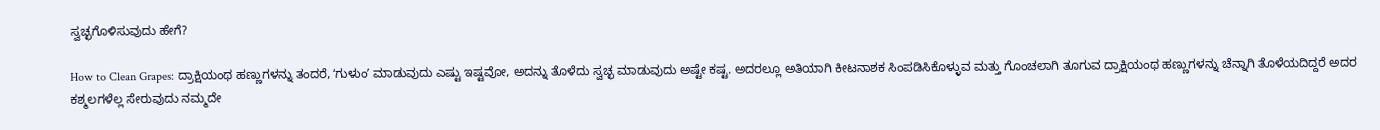ಸ್ವಚ್ಛಗೊಳಿಸುವುದು ಹೇಗೆ?

How to Clean Grapes: ದ್ರಾಕ್ಷಿಯಂಥ ಹಣ್ಣುಗಳನ್ನು ತಂದರೆ, ʻಗುಳುಂʼ ಮಾಡುವುದು ಎಷ್ಟು ಇಷ್ಟವೋ, ಅದನ್ನು ತೊಳೆದು ಸ್ವಚ್ಛ ಮಾಡುವುದು ಅಷ್ಟೇ ಕಷ್ಟ. ಅದರಲ್ಲೂ ಅತಿಯಾಗಿ ಕೀಟನಾಶಕ ಸಿಂಪಡಿಸಿಕೊಳ್ಳುವ ಮತ್ತು ಗೊಂಚಲಾಗಿ ತೂಗುವ ದ್ರಾಕ್ಷಿಯಂಥ ಹಣ್ಣುಗಳನ್ನು ಚೆನ್ನಾಗಿ ತೊಳೆಯದಿದ್ದರೆ ಅದರ ಕಶ್ಮಲಗಳೆಲ್ಲ ಸೇರುವುದು ನಮ್ಮದೇ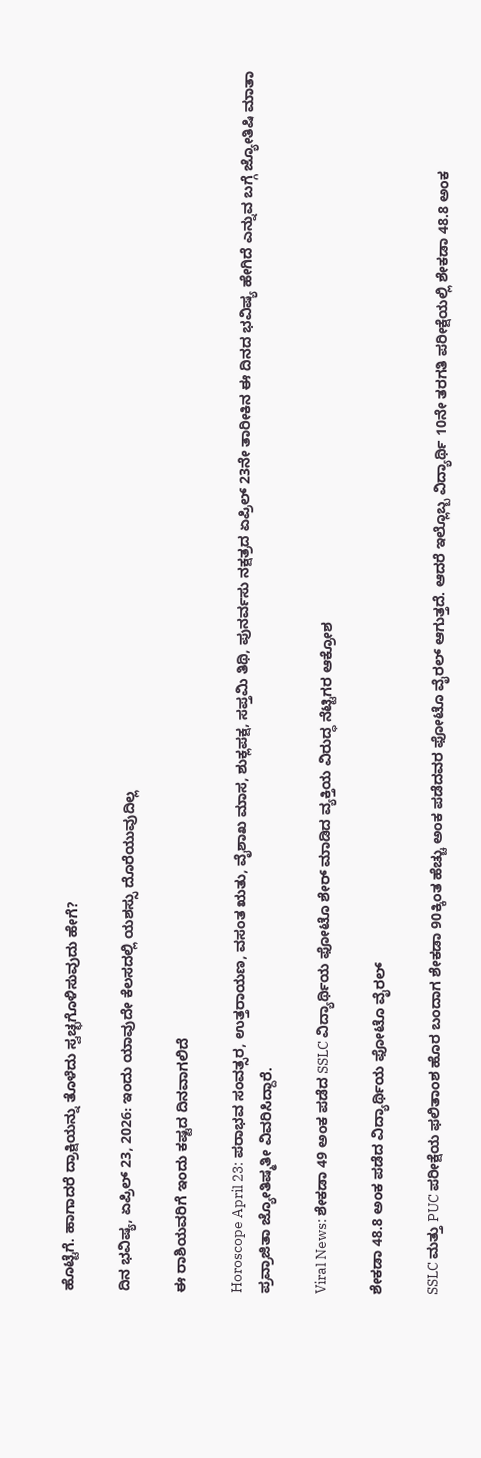ಹೊಟ್ಟೆಗೆ. ಹಾಗಾದರೆ ದ್ರಾಕ್ಷಿಯನ್ನು ತೊಳೆದು ಸ್ವಚ್ಛಗೊಳಿಸುವುದು ಹೇಗೆ?

ದಿನ ಭವಿಷ್ಯ, ಏಪ್ರಿಲ್ 23, 2026: ಇಂದು ಯಾವುದೇ ಕೆಲಸದಲ್ಲಿ ಯಶಸ್ಸು ದೊರೆಯುವುದಿಲ್ಲ

ಈ ರಾಶಿಯವರಿಗೆ ಇಂದು ಕಷ್ಟದ ದಿನವಾಗಲಿದೆ

Horoscope April 23: ಪರಾಭವ ಸಂವತ್ಸರ, ಉತ್ತರಾಯಣ, ವಸಂತ ಋತು, ವೈಶಾಖ ಮಾಸ, ಶುಕ್ಲಪಕ್ಷ, ಸಪ್ತಮಿ ತಿಥಿ, ಪುನರ್ವಸು ನಕ್ಷತ್ರದ ಏಪ್ರಿಲ್ 23ನೇ ತಾರೀಕಿನ ಈ ದಿನದ ಭವಿಷ್ಯ ಹೇಗಿದೆ ಎನ್ನುವ ಬಗ್ಗೆ ಜ್ಯೋತಿಷಿ ಮಾತಾ ಪ್ರವ್ರಾಜಿತಾ ಜ್ಯೋತಿಷ್ಮತೀ ವಿವರಿಸಿದ್ದಾರೆ.

Viral News: ಶೇಕಡಾ 49 ಅಂಕ ಪಡೆದ SSLC ವಿದ್ಯಾರ್ಥಿಯ ಫೋಟೊ ಶೇರ್ ಮಾಡಿದ ವ್ಯಕ್ತಿಯ ವಿರುದ್ಧ ನೆಟ್ಟಿಗರ ಆಕ್ರೋಶ

ಶೇಕಡಾ 48.8 ಅಂಕ ಪಡೆದ ವಿದ್ಯಾರ್ಥಿಯ ಫೋಟೊ ವೈರಲ್‌

SSLC ಮತ್ತು PUC ಪರೀಕ್ಷೆಯ ಫಲಿತಾಂಶ ಹೊರ ಬಂದಾಗ ಶೇಕಡಾ 90ಕ್ಕಿಂತ ಹೆಚ್ಚು ಅಂಕ ಪಡೆದವರ ಫೋಟೊ ವೈರಲ್ ಆಗುತ್ತದೆ. ಆದರೆ ಇಲ್ಲೊಬ್ಬ ವಿದ್ಯಾರ್ಥಿ 10ನೇ ತರಗತಿ ಪರೀಕ್ಷೆಯಲ್ಲಿ ಶೇ‌ಕಡಾ 48.8 ಅಂಕ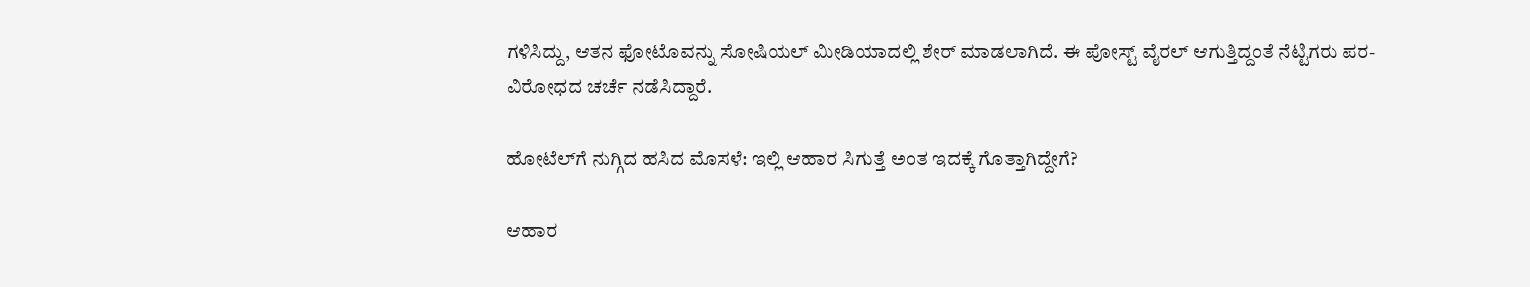ಗಳಿಸಿದ್ದು, ಆತನ ಫೋಟೊವನ್ನು ಸೋಷಿಯಲ್ ಮೀಡಿಯಾದಲ್ಲಿ ಶೇರ್ ಮಾಡಲಾಗಿದೆ. ಈ ಪೋಸ್ಟ್ ವೈರಲ್ ಆಗುತ್ತಿದ್ದಂತೆ ನೆಟ್ಟಿಗರು ಪರ- ವಿರೋಧದ ಚರ್ಚೆ ನಡೆಸಿದ್ದಾರೆ.

ಹೋಟೆಲ್‌ಗೆ ನುಗ್ಗಿದ ಹಸಿದ ಮೊಸಳೆ: ಇಲ್ಲಿ ಆಹಾರ ಸಿಗುತ್ತೆ ಅಂತ ಇದಕ್ಕೆ ಗೊತ್ತಾಗಿದ್ದೇಗೆ?

ಆಹಾರ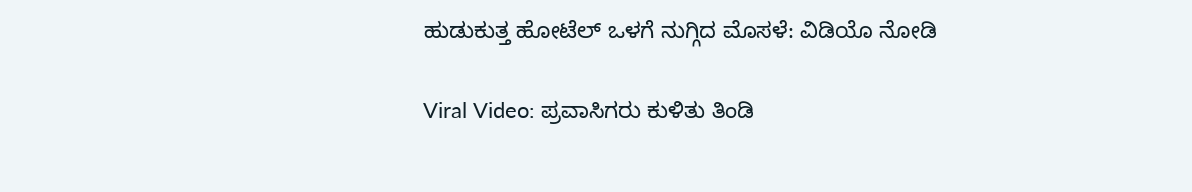ಹುಡುಕುತ್ತ ಹೋಟೆಲ್ ಒಳಗೆ ನುಗ್ಗಿದ ಮೊಸಳೆ: ವಿಡಿಯೊ ನೋಡಿ

Viral Video: ಪ್ರವಾಸಿಗರು ಕುಳಿತು ತಿಂಡಿ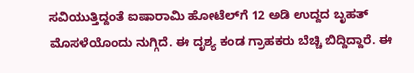ಸವಿಯುತ್ತಿದ್ದಂತೆ ಐಷಾರಾಮಿ ಹೋಟೆಲ್‌ಗೆ 12 ಅಡಿ ಉದ್ದದ ಬೃಹತ್‌ ಮೊಸಳೆಯೊಂದು ನುಗ್ಗಿದೆ. ಈ ದೃಶ್ಯ ಕಂಡ ಗ್ರಾಹಕರು ಬೆಚ್ಚಿ ಬಿದ್ದಿದ್ದಾರೆ‌. ಈ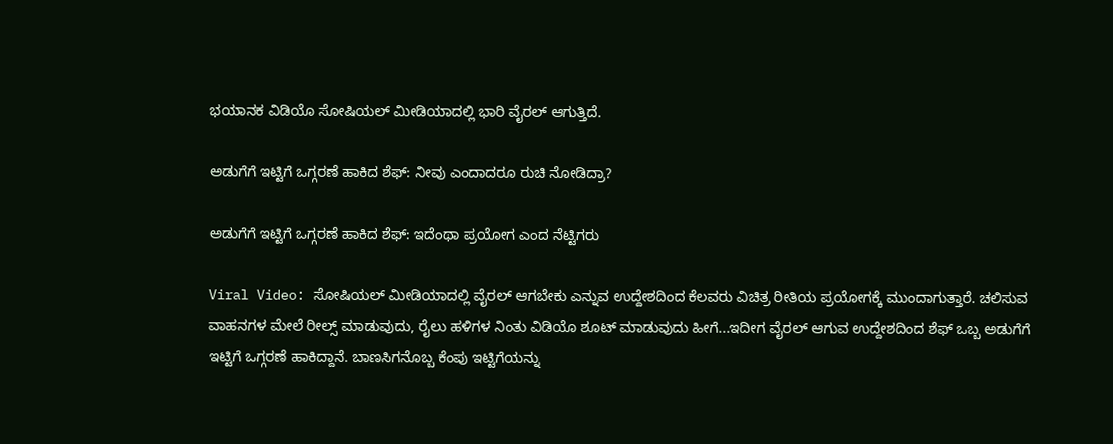ಭಯಾನಕ ವಿಡಿಯೊ ಸೋಷಿಯಲ್ ಮೀಡಿಯಾದಲ್ಲಿ ಭಾರಿ ವೈರಲ್ ಆಗುತ್ತಿದೆ.

ಅಡುಗೆಗೆ ಇಟ್ಟಿಗೆ ಒಗ್ಗರಣೆ ಹಾಕಿದ ಶೆಫ್‌: ನೀವು ಎಂದಾದರೂ ರುಚಿ ನೋಡಿದ್ರಾ?

ಅಡುಗೆಗೆ ಇಟ್ಟಿಗೆ ಒಗ್ಗರಣೆ ಹಾಕಿದ ಶೆಫ್‌: ಇದೆಂಥಾ ಪ್ರಯೋಗ ಎಂದ ನೆಟ್ಟಿಗರು

Viral Video: ಸೋಷಿಯಲ್ ಮೀಡಿಯಾದಲ್ಲಿ ವೈರಲ್ ಆಗಬೇಕು ಎನ್ನುವ ಉದ್ದೇಶದಿಂದ ಕೆಲವರು ವಿಚಿತ್ರ ರೀತಿಯ ಪ್ರಯೋಗಕ್ಕೆ ಮುಂದಾಗುತ್ತಾರೆ‌. ಚಲಿಸುವ ವಾಹನಗಳ ಮೇಲೆ ರೀಲ್ಸ್ ಮಾಡುವುದು, ರೈಲು ಹಳಿಗಳ ನಿಂತು ವಿಡಿಯೊ ಶೂಟ್ ಮಾಡುವುದು ಹೀಗೆ...ಇದೀಗ ವೈರಲ್ ಆಗುವ ಉದ್ದೇಶದಿಂದ ಶೆಫ್‌ ಒಬ್ಬ ಅಡುಗೆಗೆ ಇಟ್ಟಿಗೆ ಒಗ್ಗರಣೆ ಹಾಕಿದ್ದಾನೆ. ಬಾಣಸಿಗನೊಬ್ಬ ಕೆಂಪು ಇಟ್ಟಿಗೆಯನ್ನು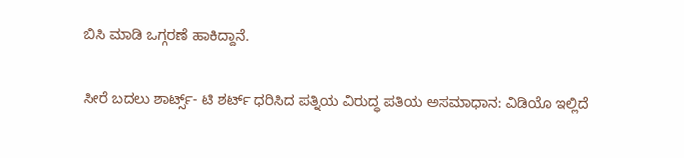ಬಿಸಿ ಮಾಡಿ ಒಗ್ಗರಣೆ ಹಾಕಿದ್ದಾನೆ.

ಸೀರೆ ಬದಲು ಶಾರ್ಟ್ಸ್- ಟಿ ಶರ್ಟ್‌ ಧರಿಸಿದ ಪತ್ನಿಯ ವಿರುದ್ಧ ಪತಿಯ ಅಸಮಾಧಾನ: ವಿಡಿಯೊ ಇಲ್ಲಿದೆ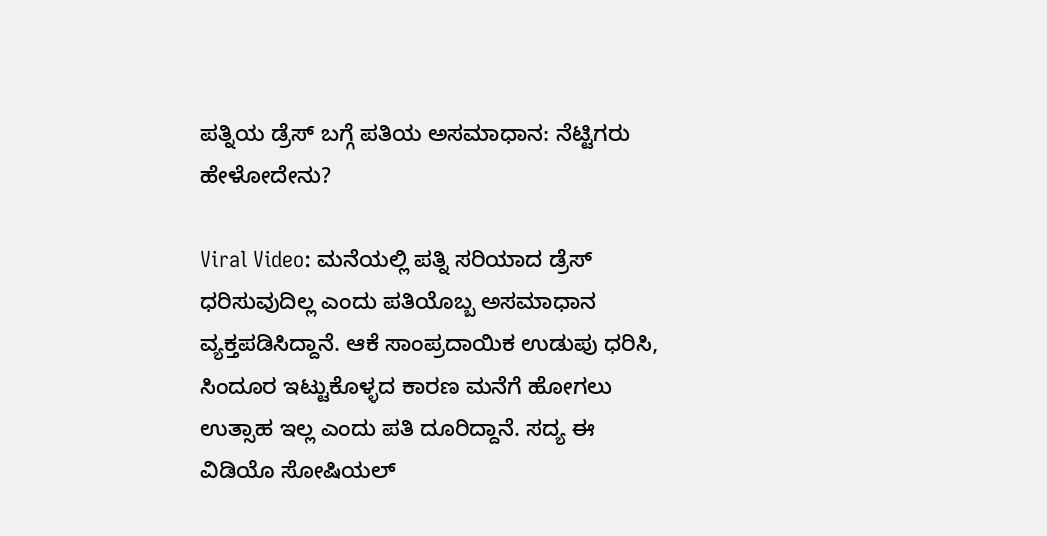ಪತ್ನಿಯ ಡ್ರೆಸ್ ಬಗ್ಗೆ ಪತಿಯ ಅಸಮಾಧಾನ: ನೆಟ್ಟಿಗರು ಹೇಳೋದೇನು?

Viral Video: ಮನೆಯಲ್ಲಿ ಪತ್ನಿ ಸರಿಯಾದ ಡ್ರೆಸ್ ಧರಿಸುವುದಿಲ್ಲ ಎಂದು ಪತಿಯೊಬ್ಬ ಅಸಮಾಧಾನ ವ್ಯಕ್ತಪಡಿಸಿದ್ದಾನೆ. ಆಕೆ ಸಾಂಪ್ರದಾಯಿಕ ಉಡುಪು ಧರಿಸಿ, ಸಿಂದೂರ ಇಟ್ಟುಕೊಳ್ಳದ ಕಾರಣ ಮನೆಗೆ ಹೋಗಲು ಉತ್ಸಾಹ ಇಲ್ಲ ಎಂದು ಪತಿ ದೂರಿದ್ದಾನೆ. ಸದ್ಯ ಈ ವಿಡಿಯೊ ಸೋಷಿಯಲ್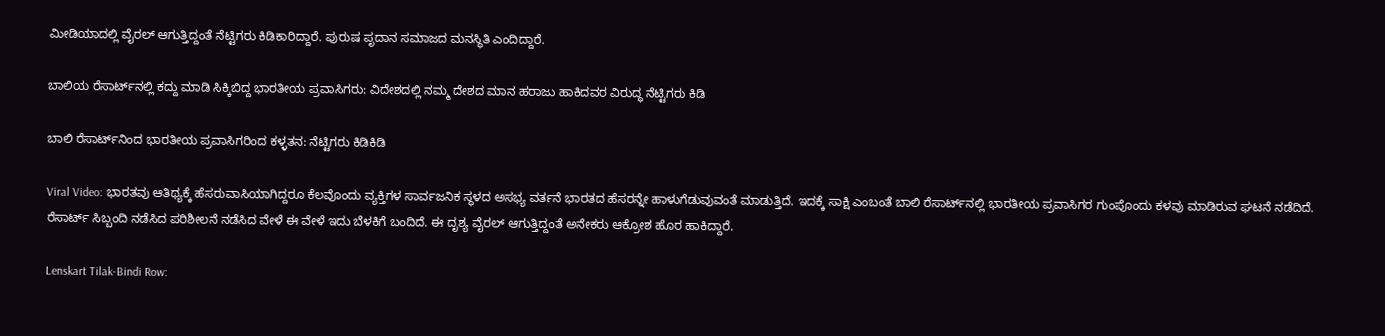ಮೀಡಿಯಾದಲ್ಲಿ ವೈರಲ್ ಆಗುತ್ತಿದ್ದಂತೆ ನೆಟ್ಟಿಗರು ಕಿಡಿಕಾರಿದ್ದಾರೆ. ಪುರುಷ ಪೃದಾನ ಸಮಾಜದ ಮನಸ್ಥಿತಿ ಎಂದಿದ್ದಾರೆ.

ಬಾಲಿಯ ರೆಸಾರ್ಟ್‌ನಲ್ಲಿ ಕದ್ದು ಮಾಡಿ ಸಿಕ್ಕಿಬಿದ್ದ ಭಾರತೀಯ ಪ್ರವಾಸಿಗರು: ವಿದೇಶದಲ್ಲಿ ನಮ್ಮ ದೇಶದ ಮಾನ ಹರಾಜು ಹಾಕಿದವರ ವಿರುದ್ಧ ನೆಟ್ಟಿಗರು ಕಿಡಿ

ಬಾಲಿ ರೆಸಾರ್ಟ್‌ನಿಂದ ಭಾರತೀಯ ಪ್ರವಾಸಿಗರಿಂದ ಕಳ್ಳತನ: ನೆಟ್ಟಿಗರು ಕಿಡಿಕಿಡಿ

Viral Video: ಭಾರತವು ಆತಿಥ್ಯಕ್ಕೆ ಹೆಸರುವಾಸಿಯಾಗಿದ್ದರೂ ಕೆಲವೊಂದು ವ್ಯಕ್ತಿಗಳ ಸಾರ್ವಜನಿಕ ಸ್ಥಳದ ಅಸಭ್ಯ ವರ್ತನೆ ಭಾರತದ ಹೆಸರನ್ನೇ ಹಾಳುಗೆಡುವುವಂತೆ ಮಾಡುತ್ತಿದೆ. ಇದಕ್ಕೆ ಸಾಕ್ಷಿ ಎಂಬಂತೆ ಬಾಲಿ ರೆಸಾರ್ಟ್‌ನಲ್ಲಿ ಭಾರತೀಯ ಪ್ರವಾಸಿಗರ ಗುಂಪೊಂದು ಕಳವು ಮಾಡಿರುವ ಘಟನೆ ನಡೆದಿದೆ. ರೆಸಾರ್ಟ್‌ ಸಿಬ್ಬಂದಿ ನಡೆಸಿದ ಪರಿಶೀಲನೆ ನಡೆಸಿದ ವೇಳೆ ಈ ವೇಳೆ ಇದು ಬೆಳಕಿಗೆ ಬಂದಿದೆ. ಈ ದೃಶ್ಯ ವೈರಲ್ ಆಗುತ್ತಿದ್ದಂತೆ ಅನೇಕರು ಆಕ್ರೋಶ ಹೊರ ಹಾಕಿದ್ದಾರೆ.

Lenskart Tilak-Bindi Row: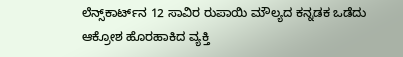ಲೆನ್ಸ್‌ಕಾರ್ಟ್‌ನ 12 ಸಾವಿರ ರುಪಾಯಿ ಮೌಲ್ಯದ ಕನ್ನಡಕ ಒಡೆದು ಆಕ್ರೋಶ ಹೊರಹಾಕಿದ ವ್ಯಕ್ತಿ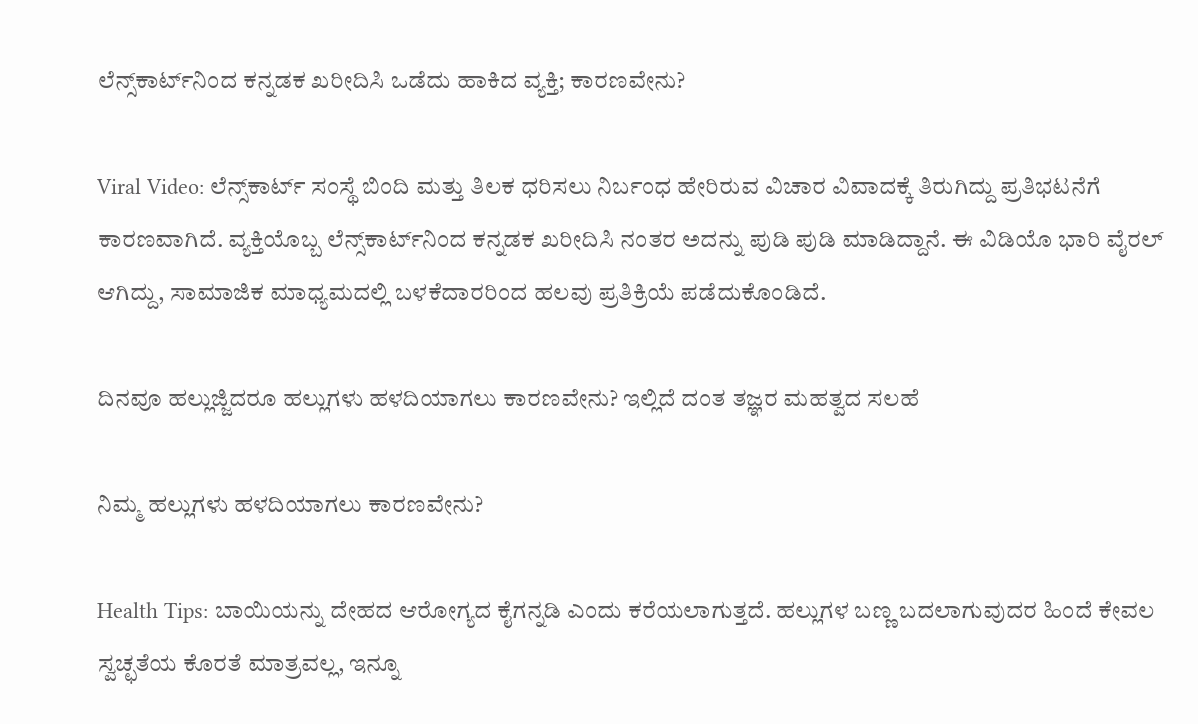ಲೆನ್ಸ್‌ಕಾರ್ಟ್‌ನಿಂದ ಕನ್ನಡಕ ಖರೀದಿಸಿ ಒಡೆದು ಹಾಕಿದ ವ್ಯಕ್ತಿ; ಕಾರಣವೇನು?

Viral Video: ಲೆನ್ಸ್‌ಕಾರ್ಟ್ ಸಂಸ್ಥೆ ಬಿಂದಿ ಮತ್ತು ತಿಲಕ ಧರಿಸಲು ನಿರ್ಬಂಧ ಹೇರಿರುವ ವಿಚಾರ ವಿವಾದಕ್ಕೆ ತಿರುಗಿದ್ದು ಪ್ರತಿಭಟನೆಗೆ ಕಾರಣವಾಗಿದೆ. ವ್ಯಕ್ತಿಯೊಬ್ಬ ಲೆನ್ಸ್‌ಕಾರ್ಟ್‌ನಿಂದ ಕನ್ನಡಕ ಖರೀದಿಸಿ ನಂತರ ಅದನ್ನು ಪುಡಿ ಪುಡಿ ಮಾಡಿದ್ದಾನೆ‌. ಈ ವಿಡಿಯೊ ಭಾರಿ ವೈರಲ್ ಆಗಿದ್ದು, ಸಾಮಾಜಿಕ ಮಾಧ್ಯಮದಲ್ಲಿ ಬಳಕೆದಾರರಿಂದ ಹಲವು ಪ್ರತಿಕ್ರಿಯೆ ಪಡೆದುಕೊಂಡಿದೆ.

ದಿನವೂ ಹಲ್ಲುಜ್ಜಿದರೂ ಹಲ್ಲುಗಳು ಹಳದಿಯಾಗಲು ಕಾರಣವೇನು? ಇಲ್ಲಿದೆ ದಂತ ತಜ್ಞರ ಮಹತ್ವದ ಸಲಹೆ

ನಿಮ್ಮ ಹಲ್ಲುಗಳು ಹಳದಿಯಾಗಲು ಕಾರಣವೇನು?

Health Tips: ಬಾಯಿಯನ್ನು ದೇಹದ ಆರೋಗ್ಯದ ಕೈಗನ್ನಡಿ ಎಂದು ಕರೆಯಲಾಗುತ್ತದೆ. ಹಲ್ಲುಗಳ ಬಣ್ಣ ಬದಲಾಗುವುದರ ಹಿಂದೆ ಕೇವಲ ಸ್ವಚ್ಛತೆಯ ಕೊರತೆ ಮಾತ್ರವಲ್ಲ, ಇನ್ನೂ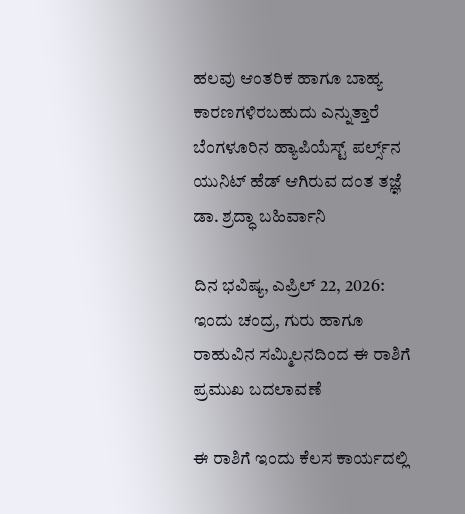ಹಲವು ಆಂತರಿಕ ಹಾಗೂ ಬಾಹ್ಯ ಕಾರಣಗಳಿರಬಹುದು ಎನ್ನುತ್ತಾರೆ ಬೆಂಗಳೂರಿನ ಹ್ಯಾಪಿಯೆಸ್ಟ್ ಪರ್ಲ್ಸ್‌ನ ಯುನಿಟ್ ಹೆಡ್ ಆಗಿರುವ ದಂತ ತಜ್ಞೆ ಡಾ. ಶ್ರದ್ಧಾ ಬಹಿರ್ವಾನಿ

ದಿನ ಭವಿಷ್ಯ, ಎಪ್ರಿಲ್ 22, 2026: ಇಂದು ಚಂದ್ರ, ಗುರು ಹಾಗೂ ರಾಹುವಿನ ಸಮ್ಮಿಲನದಿಂದ ಈ ರಾಶಿಗೆ ಪ್ರಮುಖ ಬದಲಾವಣೆ

ಈ ರಾಶಿಗೆ ಇಂದು ಕೆಲಸ ಕಾರ್ಯದಲ್ಲಿ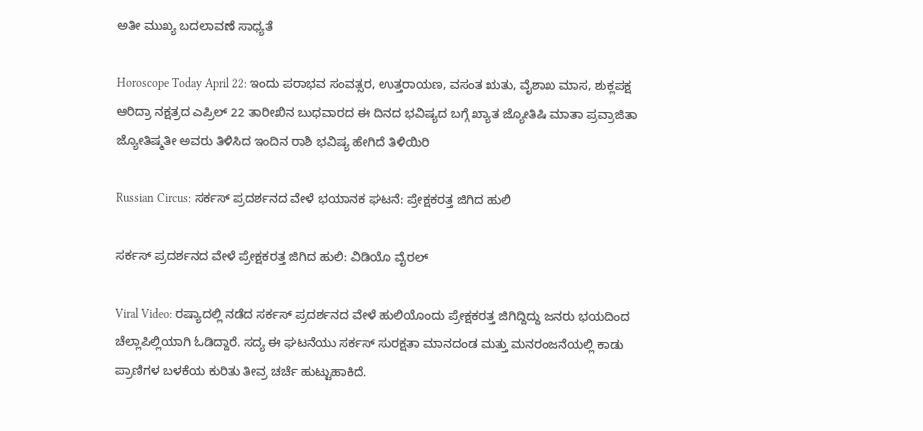ಅತೀ ಮುಖ್ಯ ಬದಲಾವಣೆ ಸಾಧ್ಯತೆ

Horoscope Today April 22: ಇಂದು ಪರಾಭವ ಸಂವತ್ಸರ, ಉತ್ತರಾಯಣ, ವಸಂತ ಋತು, ವೈಶಾಖ ಮಾಸ, ಶುಕ್ಲಪಕ್ಷ ಆರಿದ್ರಾ ನಕ್ಷತ್ರದ ಎಪ್ರಿಲ್ 22 ತಾರೀಖಿನ ಬುಧವಾರದ ಈ ದಿನದ ಭವಿಷ್ಯದ ಬಗ್ಗೆ ಖ್ಯಾತ ಜ್ಯೋತಿಷಿ ಮಾತಾ ಪ್ರವ್ರಾಜಿತಾ ಜ್ಯೋತಿಷ್ಮತೀ ಅವರು ತಿಳಿಸಿದ ಇಂದಿನ ರಾಶಿ ಭವಿಷ್ಯ ಹೇಗಿದೆ ತಿಳಿಯಿರಿ

Russian Circus: ಸರ್ಕಸ್‌ ಪ್ರದರ್ಶನದ ವೇಳೆ ಭಯಾನಕ ಘಟನೆ: ಪ್ರೇಕ್ಷಕರತ್ತ ಜಿಗಿದ ಹುಲಿ

ಸರ್ಕಸ್‌ ಪ್ರದರ್ಶನದ ವೇಳೆ ಪ್ರೇಕ್ಷಕರತ್ತ ಜಿಗಿದ ಹುಲಿ: ವಿಡಿಯೊ ವೈರಲ್‌

Viral Video: ರಷ್ಯಾದಲ್ಲಿ ನಡೆದ ಸರ್ಕಸ್ ಪ್ರದರ್ಶನದ ವೇಳೆ ಹುಲಿಯೊಂದು ಪ್ರೇಕ್ಷಕರತ್ತ ಜಿಗಿದ್ದಿದ್ದು ಜನರು ಭಯದಿಂದ ಚೆಲ್ಲಾಪಿಲ್ಲಿಯಾಗಿ ಓಡಿದ್ದಾರೆ‌. ಸದ್ಯ ಈ ಘಟನೆಯು ಸರ್ಕಸ್ ಸುರಕ್ಷತಾ ಮಾನದಂಡ ಮತ್ತು ಮನರಂಜನೆಯಲ್ಲಿ ಕಾಡು ಪ್ರಾಣಿಗಳ ಬಳಕೆಯ ಕುರಿತು ತೀವ್ರ ಚರ್ಚೆ ಹುಟ್ಟುಹಾಕಿದೆ.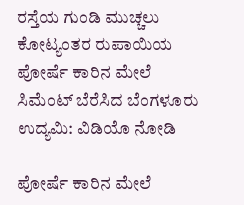ರಸ್ತೆಯ ಗುಂಡಿ ಮುಚ್ಚಲು ಕೋಟ್ಯಂತರ ರುಪಾಯಿಯ ಪೋರ್ಷೆ ಕಾರಿನ ಮೇಲೆ ಸಿಮೆಂಟ್ ಬೆರೆಸಿದ ಬೆಂಗಳೂರು ಉದ್ಯಮಿ: ವಿಡಿಯೊ ನೋಡಿ

ಪೋರ್ಷೆ ಕಾರಿನ ಮೇಲೆ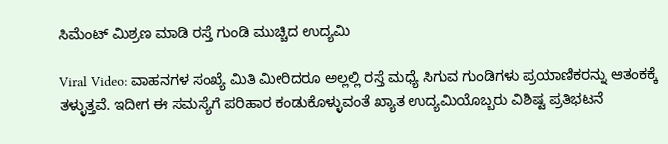ಸಿಮೆಂಟ್ ಮಿಶ್ರಣ ಮಾಡಿ ರಸ್ತೆ ಗುಂಡಿ ಮುಚ್ಚಿದ ಉದ್ಯಮಿ

Viral Video: ವಾಹನಗಳ ಸಂಖ್ಯೆ ಮಿತಿ ಮೀರಿದರೂ ಅಲ್ಲಲ್ಲಿ ರಸ್ತೆ ಮಧ್ಯೆ ಸಿಗುವ ಗುಂಡಿಗಳು ಪ್ರಯಾಣಿಕರನ್ನು ಆತಂಕಕ್ಕೆ ತಳ್ಳುತ್ತವೆ. ಇದೀಗ ಈ ಸಮಸ್ಯೆಗೆ ಪರಿಹಾರ ಕಂಡುಕೊಳ್ಳುವಂತೆ ಖ್ಯಾತ ಉದ್ಯಮಿಯೊಬ್ಬರು ವಿಶಿಷ್ಟ ಪ್ರತಿಭಟನೆ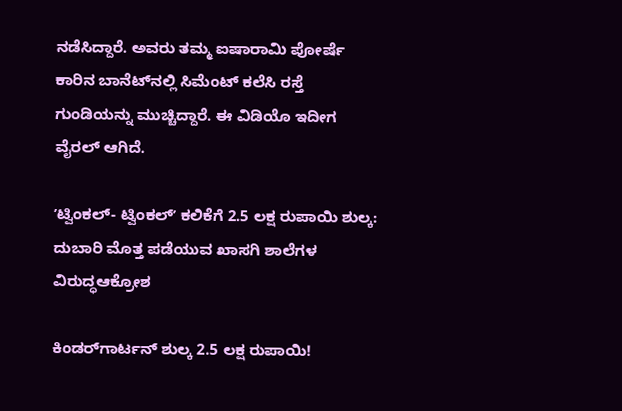ನಡೆಸಿದ್ದಾರೆ. ಅವರು ತಮ್ಮ ಐಷಾರಾಮಿ ಪೋರ್ಷೆ ಕಾರಿನ ಬಾನೆಟ್‌ನಲ್ಲಿ ಸಿಮೆಂಟ್‌ ಕಲೆಸಿ ರಸ್ತೆ ಗುಂಡಿಯನ್ನು ಮುಚ್ಚಿದ್ದಾರೆ. ಈ ವಿಡಿಯೊ ಇದೀಗ ವೈರಲ್‌ ಆಗಿದೆ.

ʼಟ್ವಿಂಕಲ್- ಟ್ವಿಂಕಲ್ʼ ಕಲಿಕೆಗೆ 2.5 ಲಕ್ಷ ರುಪಾಯಿ ಶುಲ್ಕ: ದುಬಾರಿ ಮೊತ್ತ ಪಡೆಯುವ ಖಾಸಗಿ ಶಾಲೆಗಳ ವಿರುದ್ಧಆಕ್ರೋಶ

ಕಿಂಡರ್‌ಗಾರ್ಟನ್ ಶುಲ್ಕ 2.5 ಲಕ್ಷ ರುಪಾಯಿ!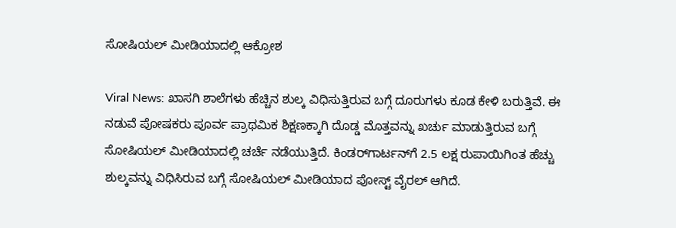ಸೋಷಿಯಲ್ ಮೀಡಿಯಾದಲ್ಲಿ ಆಕ್ರೋಶ

Viral News: ಖಾಸಗಿ ಶಾಲೆಗಳು ಹೆಚ್ಚಿನ ಶುಲ್ಕ ವಿಧಿಸುತ್ತಿರುವ ಬಗ್ಗೆ ದೂರುಗಳು ಕೂಡ ಕೇಳಿ ಬರುತ್ತಿವೆ. ಈ ನಡುವೆ ಪೋಷಕರು ಪೂರ್ವ ಪ್ರಾಥಮಿಕ ಶಿಕ್ಷಣಕ್ಕಾಗಿ ದೊಡ್ಡ ಮೊತ್ತವನ್ನು ಖರ್ಚು ಮಾಡುತ್ತಿರುವ ಬಗ್ಗೆ ಸೋಷಿಯಲ್ ಮೀಡಿಯಾದಲ್ಲಿ ಚರ್ಚೆ ನಡೆಯುತ್ತಿದೆ. ಕಿಂಡರ್‌ಗಾರ್ಟನ್‌ಗೆ 2.5 ಲಕ್ಷ ರುಪಾಯಿಗಿಂತ ಹೆಚ್ಚು ಶುಲ್ಕವನ್ನು ವಿಧಿಸಿರುವ ಬಗ್ಗೆ ಸೋಷಿಯಲ್ ಮೀಡಿಯಾದ ಪೋಸ್ಟ್ ವೈರಲ್ ಆಗಿದೆ.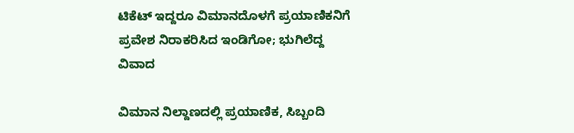ಟಿಕೆಟ್ ಇದ್ದರೂ ವಿಮಾನದೊಳಗೆ ಪ್ರಯಾಣಿಕನಿಗೆ ಪ್ರವೇಶ ನಿರಾಕರಿಸಿದ ಇಂಡಿಗೋ; ಭುಗಿಲೆದ್ದ ವಿವಾದ

ವಿಮಾನ ನಿಲ್ದಾಣದಲ್ಲಿ ಪ್ರಯಾಣಿಕ, ಸಿಬ್ಬಂದಿ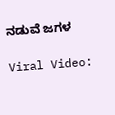ನಡುವೆ ಜಗಳ

Viral Video: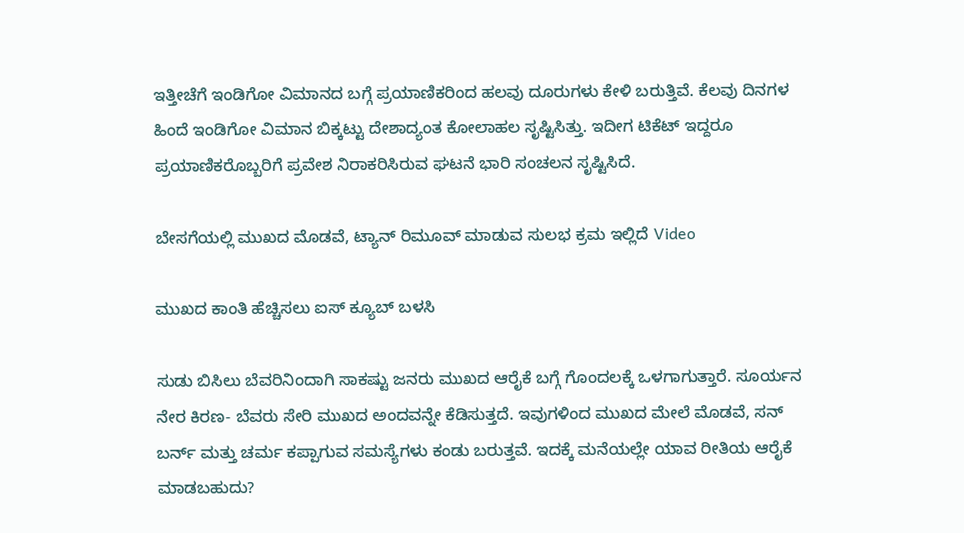ಇತ್ತೀಚೆಗೆ ಇಂಡಿಗೋ ವಿಮಾನದ ಬಗ್ಗೆ ಪ್ರಯಾಣಿಕರಿಂದ ಹಲವು ದೂರುಗಳು ಕೇಳಿ ಬರುತ್ತಿವೆ. ಕೆಲವು ದಿನಗಳ ಹಿಂದೆ ಇಂಡಿಗೋ ವಿಮಾನ ಬಿಕ್ಕಟ್ಟು ದೇಶಾದ್ಯಂತ ಕೋಲಾಹಲ ಸೃಷ್ಟಿಸಿತ್ತು. ಇದೀಗ ಟಿಕೆಟ್‌ ಇದ್ದರೂ ಪ್ರಯಾಣಿಕರೊಬ್ಬರಿಗೆ ಪ್ರವೇಶ ನಿರಾಕರಿಸಿರುವ ಘಟನೆ ಭಾರಿ ಸಂಚಲನ ಸೃಷ್ಟಿಸಿದೆ.

ಬೇಸಗೆಯಲ್ಲಿ ಮುಖದ ಮೊಡವೆ, ಟ್ಯಾನ್ ರಿಮೂವ್ ಮಾಡುವ ಸುಲಭ ಕ್ರಮ ಇಲ್ಲಿದೆ Video

ಮುಖದ ಕಾಂತಿ ಹೆಚ್ಚಿಸಲು ಐಸ್ ಕ್ಯೂಬ್ ಬಳಸಿ

ಸುಡು ಬಿಸಿಲು ಬೆವರಿನಿಂದಾಗಿ ಸಾಕಷ್ಟು ಜನರು ಮುಖದ ಆರೈಕೆ ಬಗ್ಗೆ ಗೊಂದಲಕ್ಕೆ ಒಳಗಾಗುತ್ತಾರೆ. ಸೂರ್ಯನ ನೇರ ಕಿರಣ- ಬೆವರು ಸೇರಿ ಮುಖದ ಅಂದವನ್ನೇ ಕೆಡಿಸುತ್ತದೆ. ಇವುಗಳಿಂದ ಮುಖದ ಮೇಲೆ ಮೊಡವೆ, ಸನ್ ಬರ್ನ್ ಮತ್ತು ಚರ್ಮ ಕಪ್ಪಾಗುವ ಸಮಸ್ಯೆಗಳು ಕಂಡು ಬರುತ್ತವೆ. ಇದಕ್ಕೆ ಮನೆಯಲ್ಲೇ ಯಾವ ರೀತಿಯ ಆರೈಕೆ ಮಾಡಬಹುದು?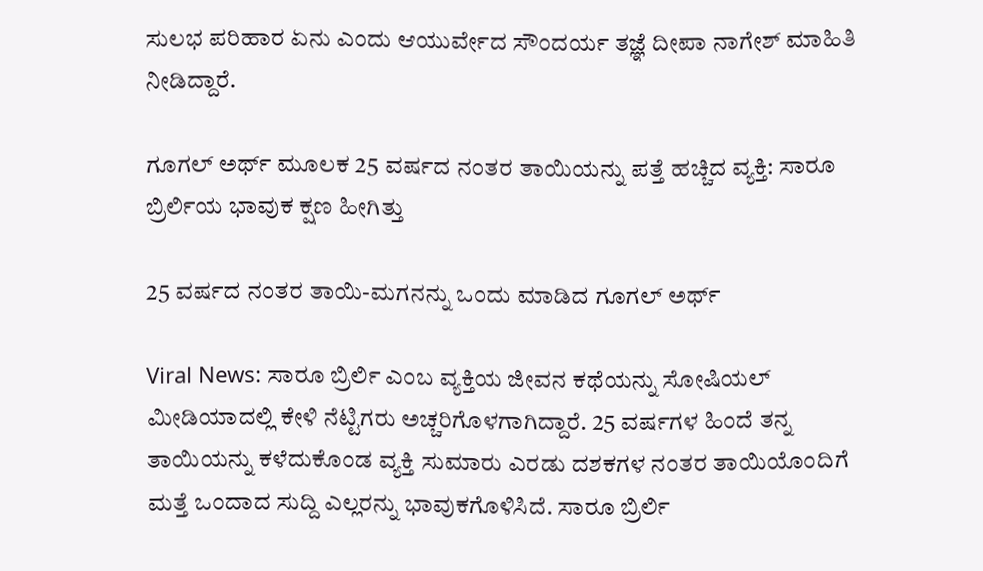ಸುಲಭ ಪರಿಹಾರ ಏನು ಎಂದು ಆಯುರ್ವೇದ ಸೌಂದರ್ಯ ತಜ್ಞೆ ದೀಪಾ ನಾಗೇಶ್ ಮಾಹಿತಿ ನೀಡಿದ್ದಾರೆ.

ಗೂಗಲ್ ಅರ್ಥ್ ಮೂಲಕ 25 ವರ್ಷದ ನಂತರ ತಾಯಿಯನ್ನು ಪತ್ತೆ ಹಚ್ಚಿದ ವ್ಯಕ್ತಿ: ಸಾರೂ ಬ್ರಿರ್ಲಿಯ ಭಾವುಕ ಕ್ಷಣ ಹೀಗಿತ್ತು

25 ವರ್ಷದ ನಂತರ ತಾಯಿ-ಮಗನನ್ನು ಒಂದು ಮಾಡಿದ ಗೂಗಲ್ ಅರ್ಥ್

Viral News: ಸಾರೂ ಬ್ರಿರ್ಲಿ ಎಂಬ ವ್ಯಕ್ತಿಯ ಜೀವನ ಕಥೆಯನ್ನು ಸೋಷಿಯಲ್ ಮೀಡಿಯಾದಲ್ಲಿ ಕೇಳಿ ನೆಟ್ಟಿಗರು ಅಚ್ಚರಿಗೊಳಗಾಗಿದ್ದಾರೆ. 25 ವರ್ಷಗಳ ಹಿಂದೆ ತನ್ನ ತಾಯಿಯನ್ನು ಕಳೆದುಕೊಂಡ ವ್ಯಕ್ತಿ ಸುಮಾರು ಎರಡು ದಶಕಗಳ ನಂತರ ತಾಯಿಯೊಂದಿಗೆ ಮತ್ತೆ ಒಂದಾದ ಸುದ್ದಿ ಎಲ್ಲರನ್ನು ಭಾವುಕಗೊಳಿಸಿದೆ. ಸಾರೂ ಬ್ರಿರ್ಲಿ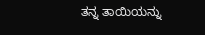ತನ್ನ ತಾಯಿಯನ್ನು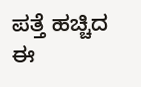ಪತ್ತೆ ಹಚ್ಚಿದ ಈ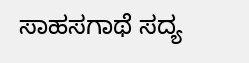ಸಾಹಸಗಾಥೆ ಸದ್ಯ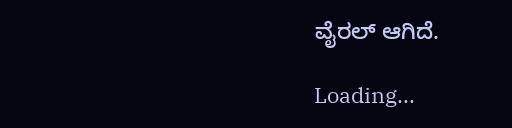ವೈರಲ್‌ ಆಗಿದೆ.

Loading...